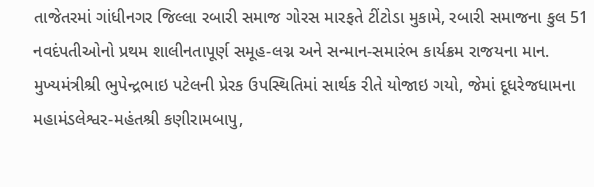તાજેતરમાં ગાંધીનગર જિલ્લા રબારી સમાજ ગોરસ મારફતે ટીંટોડા મુકામે, રબારી સમાજના કુલ 51 નવદંપતીઓનો પ્રથમ શાલીનતાપૂર્ણ સમૂહ-લગ્ન અને સન્માન-સમારંભ કાર્યક્રમ રાજયના માન. મુખ્યમંત્રીશ્રી ભુપેન્દ્રભાઇ પટેલની પ્રેરક ઉપસ્થિતિમાં સાર્થક રીતે યોજાઇ ગયો, જેમાં દૂધરેજધામના મહામંડલેશ્વર-મહંતશ્રી કણીરામબાપુ,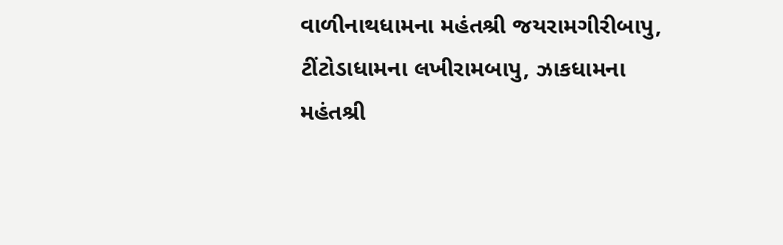વાળીનાથધામના મહંતશ્રી જયરામગીરીબાપુ, ટીંટોડાધામના લખીરામબાપુ, ઝાકધામના મહંતશ્રી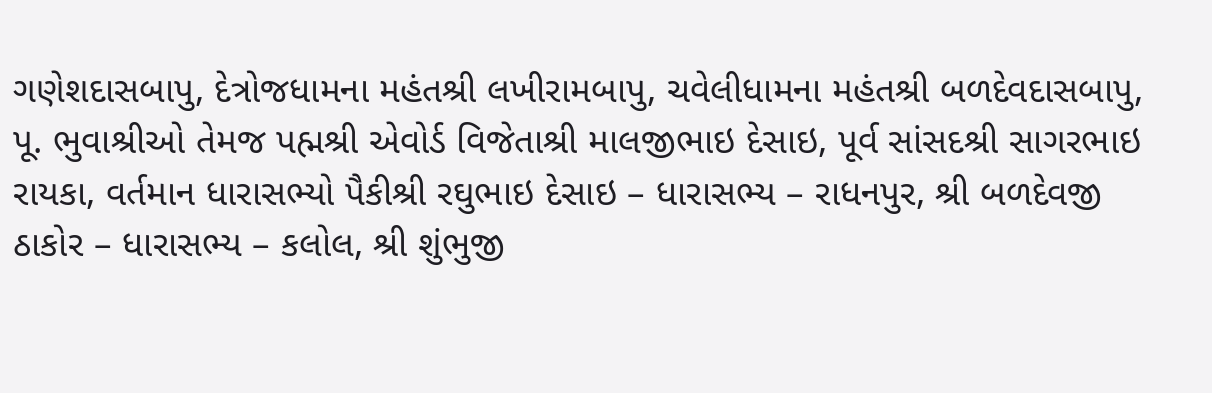ગણેશદાસબાપુ, દેત્રોજધામના મહંતશ્રી લખીરામબાપુ, ચવેલીધામના મહંતશ્રી બળદેવદાસબાપુ, પૂ. ભુવાશ્રીઓ તેમજ પહ્મશ્રી એવોર્ડ વિજેતાશ્રી માલજીભાઇ દેસાઇ, પૂર્વ સાંસદશ્રી સાગરભાઇ રાયકા, વર્તમાન ધારાસભ્યો પૈકીશ્રી રઘુભાઇ દેસાઇ – ધારાસભ્ય – રાધનપુર, શ્રી બળદેવજી ઠાકોર – ધારાસભ્ય – કલોલ, શ્રી શુંભુજી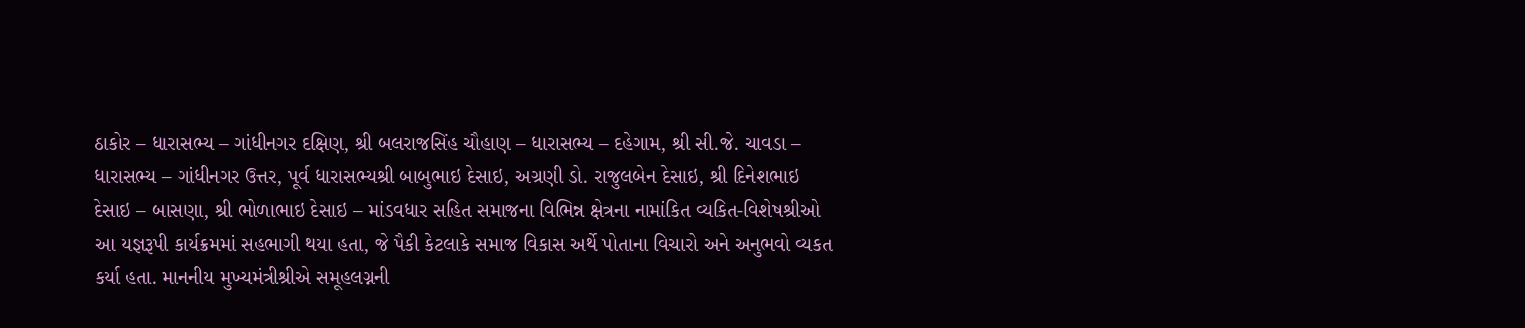ઠાકોર – ધારાસભ્ય – ગાંધીનગર દક્ષિણ, શ્રી બલરાજસિંહ ચૌહાણ – ધારાસભ્ય – દહેગામ, શ્રી સી.જે. ચાવડા – ધારાસભ્ય – ગાંધીનગર ઉત્તર, પૂર્વ ધારાસભ્યશ્રી બાબુભાઇ દેસાઇ, અગ્રણી ડો. રાજુલબેન દેસાઇ, શ્રી દિનેશભાઇ દેસાઇ – બાસણા, શ્રી ભોળાભાઇ દેસાઇ – માંડવધાર સહિત સમાજના વિભિન્ન ક્ષેત્રના નામાંકિત વ્યકિત-વિશેષશ્રીઓ આ યજ્ઞરૂપી કાર્યક્રમમાં સહભાગી થયા હતા, જે પૈકી કેટલાકે સમાજ વિકાસ અર્થે પોતાના વિચારો અને અનુભવો વ્યકત કર્યા હતા. માનનીય મુખ્યમંત્રીશ્રીએ સમૂહલગ્નની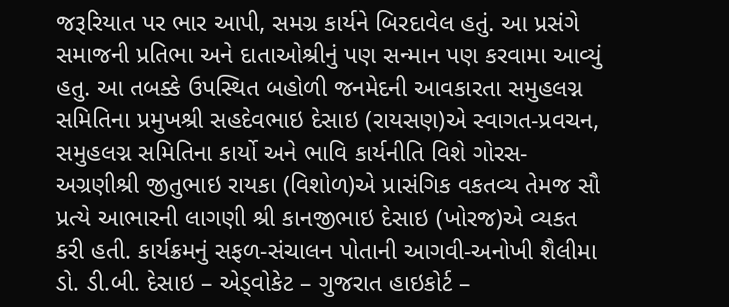જરૂરિયાત પર ભાર આપી, સમગ્ર કાર્યને બિરદાવેલ હતું. આ પ્રસંગે સમાજની પ્રતિભા અને દાતાઓશ્રીનું પણ સન્માન પણ કરવામા આવ્યું હતુ. આ તબક્કે ઉપસ્થિત બહોળી જનમેદની આવકારતા સમુહલગ્ન સમિતિના પ્રમુખશ્રી સહદેવભાઇ દેસાઇ (રાયસણ)એ સ્વાગત-પ્રવચન, સમુહલગ્ન સમિતિના કાર્યો અને ભાવિ કાર્યનીતિ વિશે ગોરસ-અગ્રણીશ્રી જીતુભાઇ રાયકા (વિશોળ)એ પ્રાસંગિક વકતવ્ય તેમજ સૌ પ્રત્યે આભારની લાગણી શ્રી કાનજીભાઇ દેસાઇ (ખોરજ)એ વ્યકત કરી હતી. કાર્યક્રમનું સફળ-સંચાલન પોતાની આગવી-અનોખી શૈલીમા ડો. ડી.બી. દેસાઇ – એડ્વોકેટ – ગુજરાત હાઇકોર્ટ –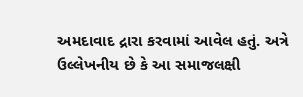અમદાવાદ દ્રારા કરવામાં આવેલ હતું. અત્રે ઉલ્લેખનીય છે કે આ સમાજલક્ષી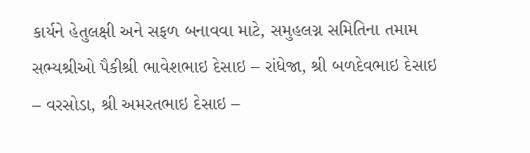કાર્યને હેતુલક્ષી અને સફળ બનાવવા માટે, સમુહલગ્ન સમિતિના તમામ સભ્યશ્રીઓ પૈકીશ્રી ભાવેશભાઇ દેસાઇ – રાંધેજા, શ્રી બળદેવભાઇ દેસાઇ – વરસોડા, શ્રી અમરતભાઇ દેસાઇ –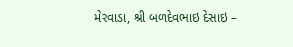મેરવાડા, શ્રી બળદેવભાઇ દેસાઇ –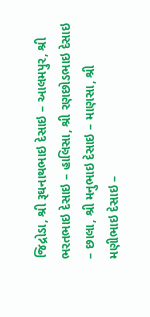જિદ્રોડા, શ્રી રૂઘનાથભાઇ દેસાઇ – આલમપુર, શ્રી ભરતભાઇ દેસાઇ – હાલિસા, શ્રી રણછોડભાઇ દેસાઇ – છાલા, શ્રી મનુભાઇ દેસાઇ – માણસા, શ્રી મણીભાઇ દેસાઇ –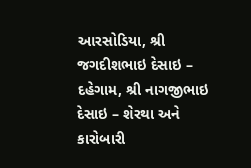આરસોડિયા, શ્રી જગદીશભાઇ દેસાઇ – દહેગામ, શ્રી નાગજીભાઇ દેસાઇ – શેરથા અને કારોબારી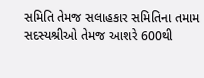સમિતિ તેમજ સલાહકાર સમિતિના તમામ સદસ્યશ્રીઓ તેમજ આશરે 600થી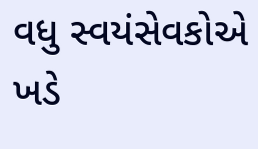વધુ સ્વયંસેવકોએ ખડે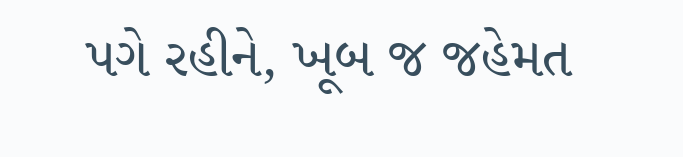પગે રહીને, ખૂબ જ જહેમત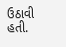ઉઠાવી હતી.